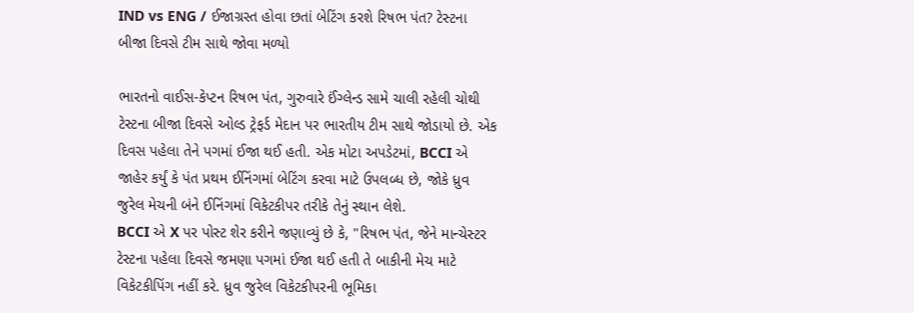IND vs ENG / ઈજાગ્રસ્ત હોવા છતાં બેટિંગ કરશે રિષભ પંત? ટેસ્ટના બીજા દિવસે ટીમ સાથે જોવા મળ્યો

ભારતનો વાઈસ-કેપ્ટન રિષભ પંત, ગુરુવારે ઈંગ્લેન્ડ સામે ચાલી રહેલી ચોથી ટેસ્ટના બીજા દિવસે ઓલ્ડ ટ્રેફર્ડ મેદાન પર ભારતીય ટીમ સાથે જોડાયો છે. એક દિવસ પહેલા તેને પગમાં ઈજા થઈ હતી. એક મોટા અપડેટમાં, BCCI એ જાહેર કર્યું કે પંત પ્રથમ ઈનિંગમાં બેટિંગ કરવા માટે ઉપલબ્ધ છે, જોકે ધ્રુવ જુરેલ મેચની બંને ઈનિંગમાં વિકેટકીપર તરીકે તેનું સ્થાન લેશે.
BCCI એ X પર પોસ્ટ શેર કરીને જણાવ્યું છે કે, "રિષભ પંત, જેને માન્ચેસ્ટર ટેસ્ટના પહેલા દિવસે જમણા પગમાં ઈજા થઈ હતી તે બાકીની મેચ માટે વિકેટકીપિંગ નહીં કરે. ધ્રુવ જુરેલ વિકેટકીપરની ભૂમિકા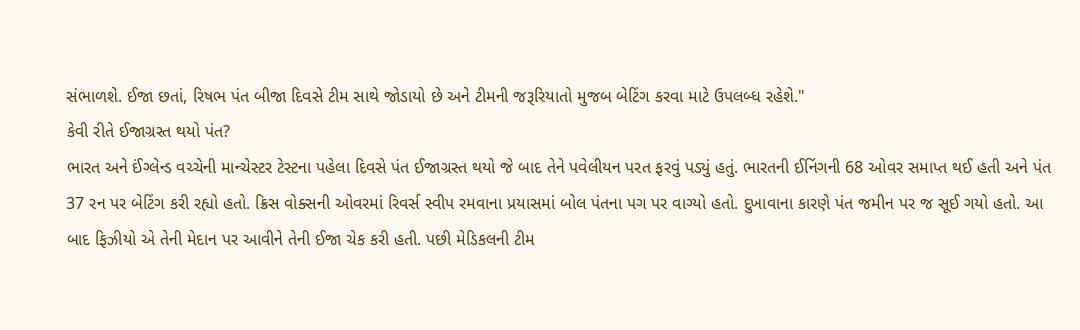સંભાળશે. ઈજા છતાં, રિષભ પંત બીજા દિવસે ટીમ સાથે જોડાયો છે અને ટીમની જરૂરિયાતો મુજબ બેટિંગ કરવા માટે ઉપલબ્ધ રહેશે."
કેવી રીતે ઈજાગ્રસ્ત થયો પંત?
ભારત અને ઈંગ્લેન્ડ વચ્ચેની માન્ચેસ્ટર ટેસ્ટના પહેલા દિવસે પંત ઈજાગ્રસ્ત થયો જે બાદ તેને પવેલીયન પરત ફરવું પડ્યું હતું. ભારતની ઈનિંગની 68 ઓવર સમાપ્ત થઈ હતી અને પંત 37 રન પર બેટિંગ કરી રહ્યો હતો. ક્રિસ વોક્સની ઓવરમાં રિવર્સ સ્વીપ રમવાના પ્રયાસમાં બોલ પંતના પગ પર વાગ્યો હતો. દુખાવાના કારણે પંત જમીન પર જ સૂઈ ગયો હતો. આ બાદ ફિઝીયો એ તેની મેદાન પર આવીને તેની ઈજા ચેક કરી હતી. પછી મેડિકલની ટીમ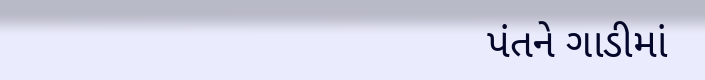પંતને ગાડીમાં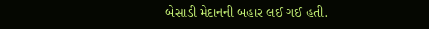બેસાડી મેદાનની બહાર લઈ ગઈ હતી.